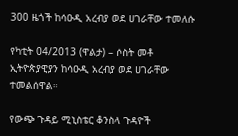300 ዜጎች ከሳዑዲ አረብያ ወደ ሀገራቸው ተመለሱ

የካቲት 04/2013 (ዋልታ) – ሶስት መቶ ኢትዮጵያዊያን ከሳዑዲ አረብያ ወደ ሀገራቸው ተመልሰዋል።

የውጭ ጉዳይ ሚኒስቴር ቆንስላ ጉዳዮች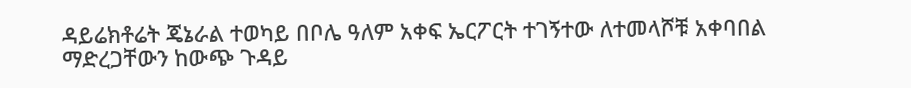ዳይሬክቶሬት ጄኔራል ተወካይ በቦሌ ዓለም አቀፍ ኤርፖርት ተገኝተው ለተመላሾቹ አቀባበል ማድረጋቸውን ከውጭ ጉዳይ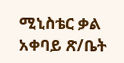ሚኒስቴር ቃል አቀባይ ጽ/ቤት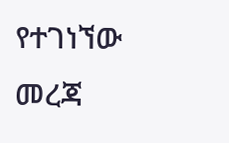የተገነኘው መረጃ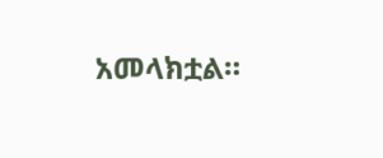አመላክቷል።